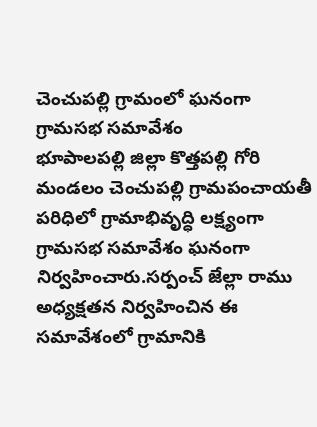చెంచుపల్లి గ్రామంలో ఘనంగా గ్రామసభ సమావేశం
భూపాలపల్లి జిల్లా కొత్తపల్లి గోరి మండలం చెంచుపల్లి గ్రామపంచాయతీ పరిధిలో గ్రామాభివృద్ధి లక్ష్యంగా గ్రామసభ సమావేశం ఘనంగా నిర్వహించారు.సర్పంచ్ జేల్లా రాము అధ్యక్షతన నిర్వహించిన ఈ సమావేశంలో గ్రామానికి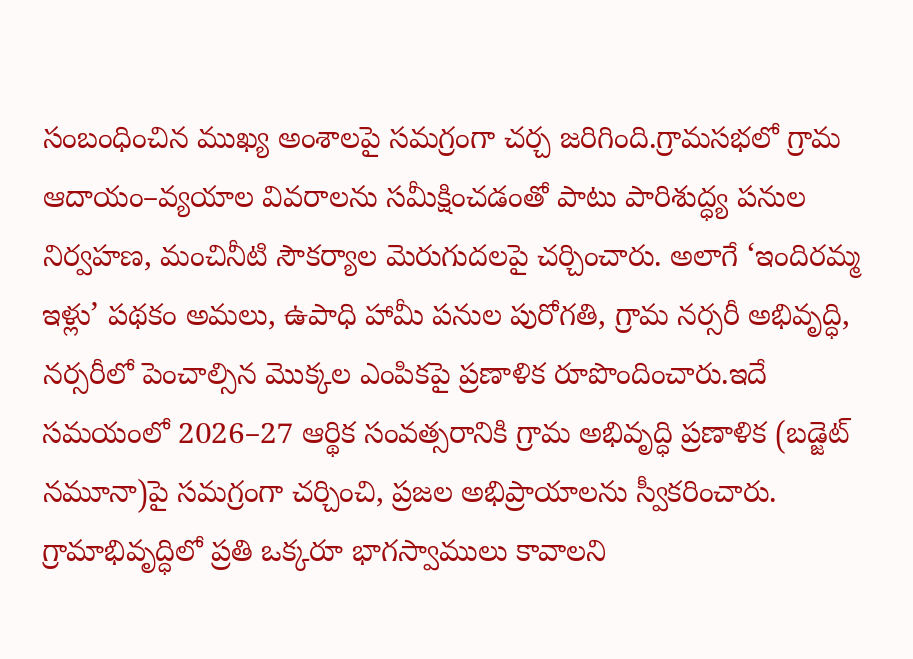సంబంధించిన ముఖ్య అంశాలపై సమగ్రంగా చర్చ జరిగింది.గ్రామసభలో గ్రామ ఆదాయం–వ్యయాల వివరాలను సమీక్షించడంతో పాటు పారిశుద్ధ్య పనుల నిర్వహణ, మంచినీటి సౌకర్యాల మెరుగుదలపై చర్చించారు. అలాగే ‘ఇందిరమ్మ ఇళ్లు’ పథకం అమలు, ఉపాధి హామీ పనుల పురోగతి, గ్రామ నర్సరీ అభివృద్ధి, నర్సరీలో పెంచాల్సిన మొక్కల ఎంపికపై ప్రణాళిక రూపొందించారు.ఇదే సమయంలో 2026–27 ఆర్థిక సంవత్సరానికి గ్రామ అభివృద్ధి ప్రణాళిక (బడ్జెట్ నమూనా)పై సమగ్రంగా చర్చించి, ప్రజల అభిప్రాయాలను స్వీకరించారు. గ్రామాభివృద్ధిలో ప్రతి ఒక్కరూ భాగస్వాములు కావాలని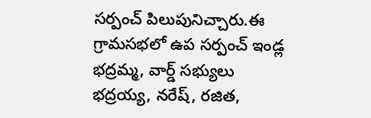సర్పంచ్ పిలుపునిచ్చారు.ఈ గ్రామసభలో ఉప సర్పంచ్ ఇండ్ల భద్రమ్మ, వార్డ్ సభ్యులు భద్రయ్య, నరేష్, రజిత,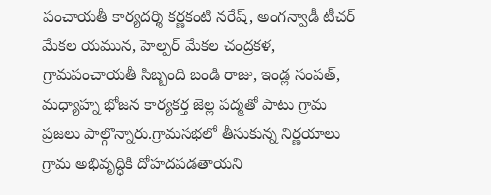పంచాయతీ కార్యదర్శి కర్ణకంటి నరేష్, అంగన్వాడీ టీచర్ మేకల యమున, హెల్పర్ మేకల చంద్రకళ, గ్రామపంచాయతీ సిబ్బంది బండి రాజు, ఇండ్ల సంపత్, మధ్యాహ్న భోజన కార్యకర్త జెల్ల పద్మతో పాటు గ్రామ ప్రజలు పాల్గొన్నారు.గ్రామసభలో తీసుకున్న నిర్ణయాలు గ్రామ అభివృద్ధికి దోహదపడతాయని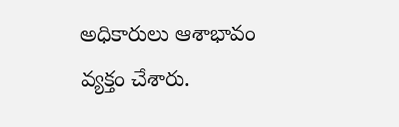అధికారులు ఆశాభావం వ్యక్తం చేశారు.